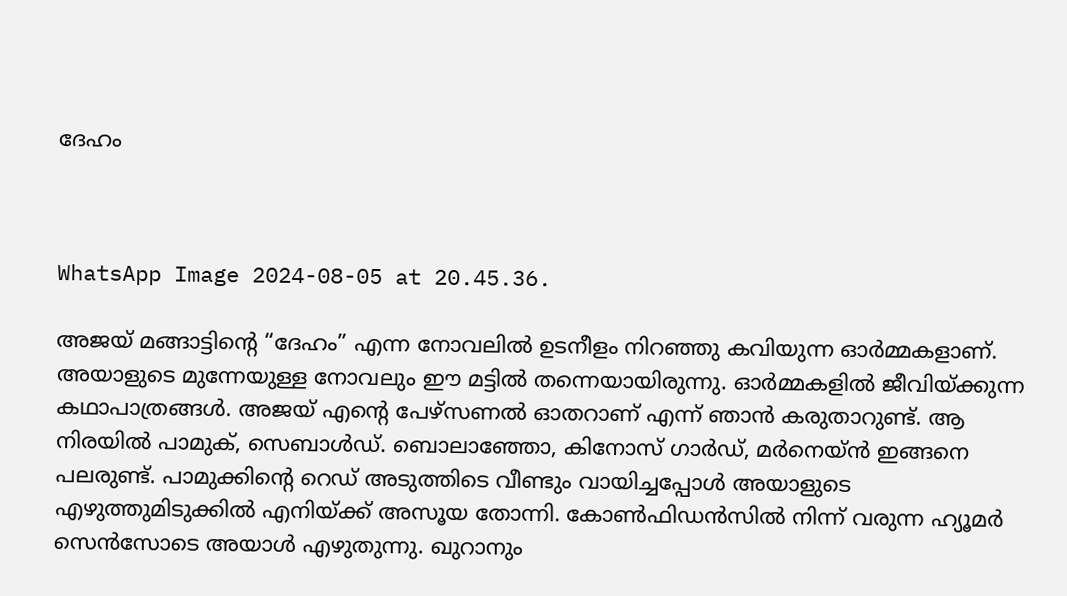ദേഹം



WhatsApp Image 2024-08-05 at 20.45.36.

അജയ് മങ്ങാട്ടിന്റെ “ദേഹം” എന്ന നോവലിൽ ഉടനീളം നിറഞ്ഞു കവിയുന്ന ഓർമ്മകളാണ്. അയാളുടെ മുന്നേയുള്ള നോവലും ഈ മട്ടിൽ തന്നെയായിരുന്നു. ഓർമ്മകളിൽ ജീവിയ്ക്കുന്ന കഥാപാത്രങ്ങൾ. അജയ് എന്റെ പേഴ്സണൽ ഓതറാണ് എന്ന് ഞാൻ കരുതാറുണ്ട്. ആ നിരയിൽ പാമുക്, സെബാൾഡ്. ബൊലാഞ്ഞോ, കിനോസ് ഗാർഡ്, മർനെയ്ൻ ഇങ്ങനെ പലരുണ്ട്. പാമുക്കിന്റെ റെഡ് അടുത്തിടെ വീണ്ടും വായിച്ചപ്പോൾ അയാളുടെ എഴുത്തുമിടുക്കിൽ എനിയ്ക്ക് അസൂയ തോന്നി. കോൺഫിഡൻസിൽ നിന്ന് വരുന്ന ഹ്യൂമർ സെൻസോടെ അയാൾ എഴുതുന്നു. ഖുറാനും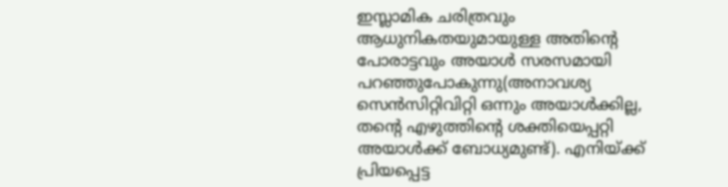ഇസ്ലാമിക ചരിത്രവും ആധുനികതയുമായുള്ള അതിന്റെ പോരാട്ടവും അയാൾ സരസമായി പറഞ്ഞുപോകുന്നു(അനാവശ്യ സെൻസിറ്റിവിറ്റി ഒന്നും അയാൾക്കില്ല, തന്റെ എഴുത്തിന്റെ ശക്തിയെപ്പറ്റി അയാൾക്ക് ബോധ്യമുണ്ട്). എനിയ്ക്ക് പ്രിയപ്പെട്ട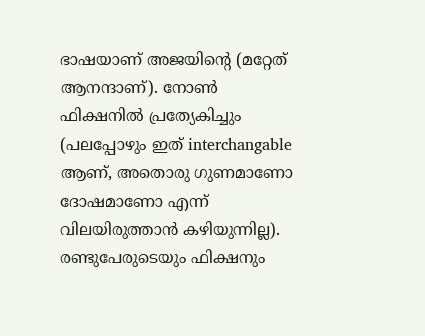ഭാഷയാണ് അജയിന്റെ (മറ്റേത് ആനന്ദാണ്). നോൺ ഫിക്ഷനിൽ പ്രത്യേകിച്ചും (പലപ്പോഴും ഇത് interchangable ആണ്, അതൊരു ഗുണമാണോ ദോഷമാണോ എന്ന് വിലയിരുത്താൻ കഴിയുന്നില്ല). രണ്ടുപേരുടെയും ഫിക്ഷനും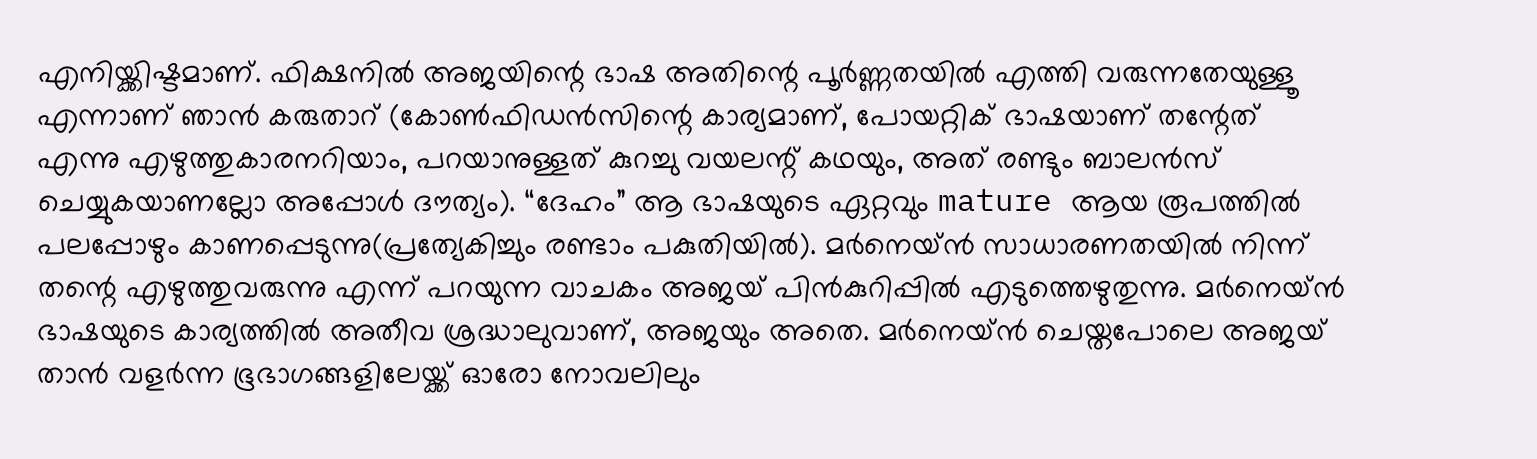എനിയ്ക്കിഷ്ടമാണ്. ഫിക്ഷനിൽ അജയിന്റെ ഭാഷ അതിന്റെ പൂർണ്ണതയിൽ എത്തി വരുന്നതേയുള്ളൂ എന്നാണ് ഞാൻ കരുതാറ് (കോൺഫിഡൻസിന്റെ കാര്യമാണ്, പോയറ്റിക് ഭാഷയാണ് തന്റേത് എന്നു എഴുത്തുകാരനറിയാം, പറയാനുള്ളത് കുറച്ചു വയലന്റ് കഥയും, അത് രണ്ടും ബാലൻസ് ചെയ്യുകയാണല്ലോ അപ്പോൾ ദൗത്യം). “ദേഹം” ആ ഭാഷയുടെ ഏറ്റവും mature ആയ രൂപത്തിൽ പലപ്പോഴും കാണപ്പെടുന്നു(പ്രത്യേകിച്ചും രണ്ടാം പകുതിയിൽ). മർനെയ്ൻ സാധാരണതയിൽ നിന്ന് തന്റെ എഴുത്തുവരുന്നു എന്ന് പറയുന്ന വാചകം അജയ് പിൻകുറിപ്പിൽ എടുത്തെഴുതുന്നു. മർനെയ്ൻ ഭാഷയുടെ കാര്യത്തിൽ അതീവ ശ്രദ്ധാലുവാണ്, അജയും അതെ. മർനെയ്ൻ ചെയ്തപോലെ അജയ് താൻ വളർന്ന ഭൂഭാഗങ്ങളിലേയ്ക്ക് ഓരോ നോവലിലും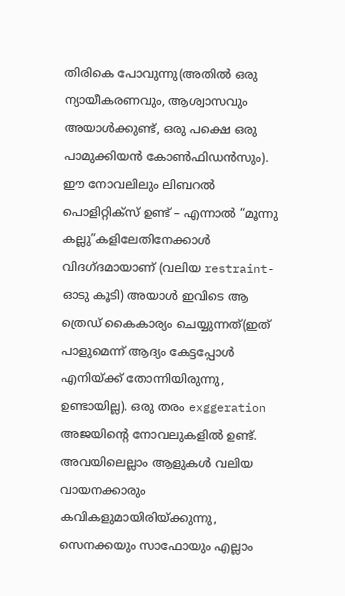തിരികെ പോവുന്നു(അതിൽ ഒരു ന്യായീകരണവും, ആശ്വാസവും അയാൾക്കുണ്ട്, ഒരു പക്ഷെ ഒരു പാമുക്കിയൻ കോൺഫിഡൻസും). ഈ നോവലിലും ലിബറൽ പൊളിറ്റിക്സ് ഉണ്ട് – എന്നാൽ “മൂന്നു കല്ലു”കളിലേതിനേക്കാൾ വിദഗ്ദമായാണ് (വലിയ restraint-ഓടു കൂടി) അയാൾ ഇവിടെ ആ ത്രെഡ് കൈകാര്യം ചെയ്യുന്നത്(ഇത് പാളുമെന്ന് ആദ്യം കേട്ടപ്പോൾ എനിയ്ക്ക് തോന്നിയിരുന്നു, ഉണ്ടായില്ല). ഒരു തരം exggeration അജയിന്റെ നോവലുകളിൽ ഉണ്ട്. അവയിലെല്ലാം ആളുകൾ വലിയ വായനക്കാരും കവികളുമായിരിയ്ക്കുന്നു, സെനക്കയും സാഫോയും എല്ലാം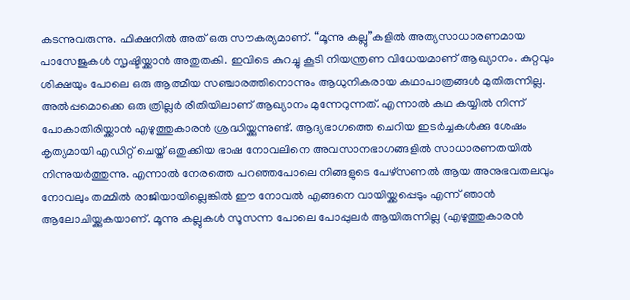കടന്നുവരുന്നു. ഫിക്ഷനിൽ അത് ഒരു സൗകര്യമാണ്. “മൂന്നു കല്ലു”കളിൽ അത്യസാധാരണമായ പാസേജുകൾ സൃഷ്ടിയ്ക്കാൻ അതുതകി. ഇവിടെ കുറച്ചു കൂടി നിയന്ത്രണ വിധേയമാണ് ആഖ്യാനം. കുറ്റവും ശിക്ഷയും പോലെ ഒരു ആത്മീയ സഞ്ചാരത്തിനൊന്നും ആധുനികരായ കഥാപാത്രങ്ങൾ മുതിരുന്നില്ല. അൽപ്പമൊക്കെ ഒരു ത്രില്ലർ രീതിയിലാണ് ആഖ്യാനം മുന്നേറുന്നത്. എന്നാൽ കഥ കയ്യിൽ നിന്ന് പോകാതിരിയ്ക്കാൻ എഴുത്തുകാരൻ ശ്രദ്ധിയ്ക്കുന്നുണ്ട്. ആദ്യഭാഗത്തെ ചെറിയ ഇടർച്ചകൾക്കു ശേഷം കൃത്യമായി എഡിറ്റ് ചെയ്ത് ഒതുക്കിയ ഭാഷ നോവലിനെ അവസാനഭാഗങ്ങളിൽ സാധാരണതയിൽ നിന്നുയർത്തുന്നു. എന്നാൽ നേരത്തെ പറഞ്ഞപോലെ നിങ്ങളുടെ പേഴ്സണൽ ആയ അനുഭവതലവും നോവലും തമ്മിൽ രാജിയായില്ലെങ്കിൽ ഈ നോവൽ എങ്ങനെ വായിയ്ക്കപ്പെടും എന്ന് ഞാൻ ആലോചിയ്ക്കുകയാണ്. മൂന്നു കല്ലുകൾ സൂസന്ന പോലെ പോപ്പുലർ ആയിരുന്നില്ല (എഴുത്തുകാരൻ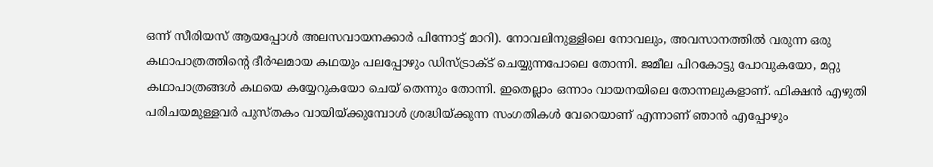ഒന്ന് സീരിയസ് ആയപ്പോൾ അലസവായനക്കാർ പിന്നോട്ട് മാറി). നോവലിനുള്ളിലെ നോവലും, അവസാനത്തിൽ വരുന്ന ഒരു കഥാപാത്രത്തിന്റെ ദീർഘമായ കഥയും പലപ്പോഴും ഡിസ്ട്രാക്ട് ചെയ്യുന്നപോലെ തോന്നി. ജമീല പിറകോട്ടു പോവുകയോ, മറ്റു കഥാപാത്രങ്ങൾ കഥയെ കയ്യേറുകയോ ചെയ് തെന്നും തോന്നി. ഇതെല്ലാം ഒന്നാം വായനയിലെ തോന്നലുകളാണ്. ഫിക്ഷൻ എഴുതി പരിചയമുള്ളവർ പുസ്തകം വായിയ്ക്കുമ്പോൾ ശ്രദ്ധിയ്ക്കുന്ന സംഗതികൾ വേറെയാണ് എന്നാണ് ഞാൻ എപ്പോഴും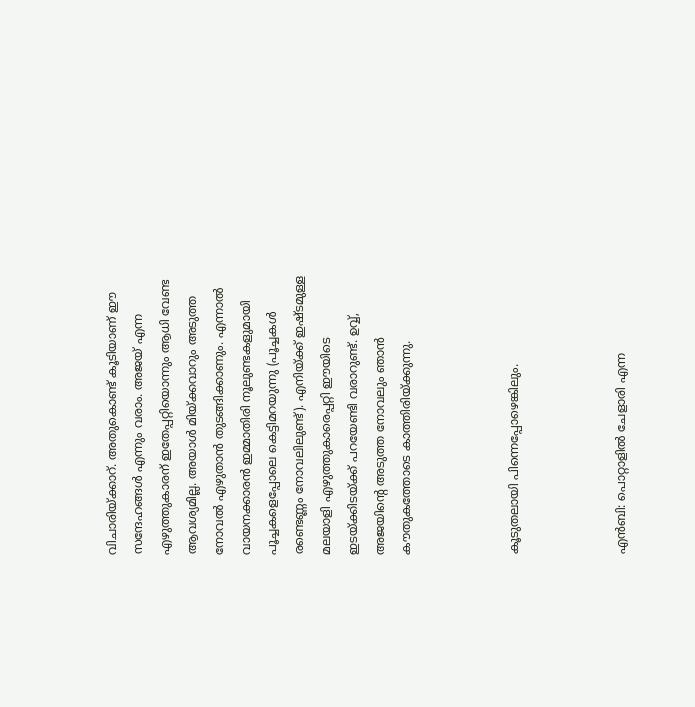വിചാരിയ്ക്കാറ്. അതുകൊണ്ട് കൂടിയാണ് ഈ സന്ദേഹങ്ങൾ എന്നും വരാം. അജയ് എന്ന എഴുത്തുകാരന് ഇതേപ്പറ്റിയൊന്നും ആധി വേണ്ട ആവശ്യമില്ല. അയാൾ മിയ്ക്കവാറും അടുത്ത നോവൽ എഴുതാൻ തുടങ്ങിക്കാണും. എന്നാൽ വായനക്കാരൻ ഇമ്മാതിരി നൂലുണ്ടകളുമായി പൂച്ചകളെപ്പോലെ കെട്ടിമറയുന്നു (പൂച്ചകൾ രണ്ടെണ്ണം നോവലിലുണ്ട്). എനിയ്ക്ക് ഇഷ്ടമുള്ള മലയാളി എഴുത്തുകാരെപ്പറ്റി ഈയിടെ ഇടയ്ക്കിടയ്ക്ക് പറയേണ്ടി വരാറുണ്ട്. ഉവ്വ്, അജയിന്റെ അടുത്ത നോവലും ഞാൻ കൗതുകത്തോടെ കാത്തിരിയ്ക്കുന്നു.



കൂടുതലായി പിന്നെപ്പോഴെങ്കിലും.



എൻബി: പൊറ്റാളിൽ ചേളാരി എന്ന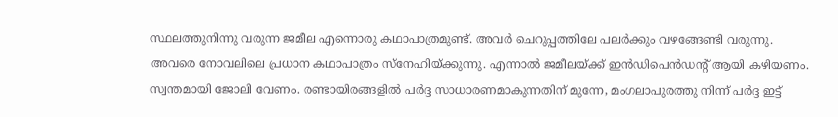സ്ഥലത്തുനിന്നു വരുന്ന ജമീല എന്നൊരു കഥാപാത്രമുണ്ട്. അവർ ചെറുപ്പത്തിലേ പലർക്കും വഴങ്ങേണ്ടി വരുന്നു. അവരെ നോവലിലെ പ്രധാന കഥാപാത്രം സ്നേഹിയ്ക്കുന്നു. എന്നാൽ ജമീലയ്ക്ക് ഇൻഡിപെൻഡന്റ് ആയി കഴിയണം. സ്വന്തമായി ജോലി വേണം. രണ്ടായിരങ്ങളിൽ പർദ്ദ സാധാരണമാകുന്നതിന് മുന്നേ, മംഗലാപുരത്തു നിന്ന് പർദ്ദ ഇട്ട്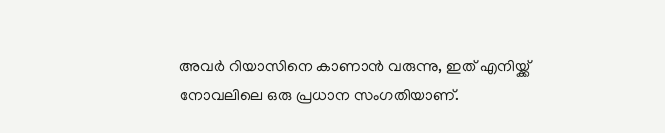അവർ റിയാസിനെ കാണാൻ വരുന്നു, ഇത് എനിയ്ക്ക് നോവലിലെ ഒരു പ്രധാന സംഗതിയാണ്.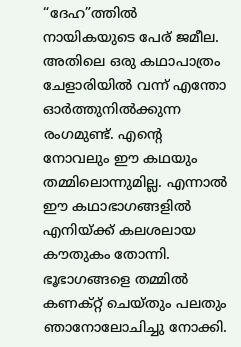“ദേഹ”ത്തിൽ നായികയുടെ പേര് ജമീല. അതിലെ ഒരു കഥാപാത്രം ചേളാരിയിൽ വന്ന് എന്തോ ഓർത്തുനിൽക്കുന്ന രംഗമുണ്ട്. എന്റെ നോവലും ഈ കഥയും തമ്മിലൊന്നുമില്ല. എന്നാൽ ഈ കഥാഭാഗങ്ങളിൽ എനിയ്ക്ക് കലശലായ കൗതുകം തോന്നി. ഭൂഭാഗങ്ങളെ തമ്മിൽ കണക്റ്റ് ചെയ്തും പലതും ഞാനോലോചിച്ചു നോക്കി.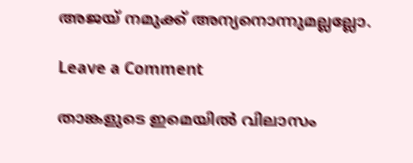അജയ് നമുക്ക് അന്യനൊന്നുമല്ലല്ലോ.

Leave a Comment

താങ്കളുടെ ഇമെയില്‍ വിലാസം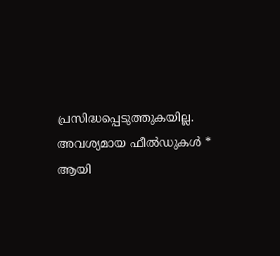പ്രസിദ്ധപ്പെടുത്തുകയില്ല. അവശ്യമായ ഫീല്‍ഡുകള്‍ * ആയി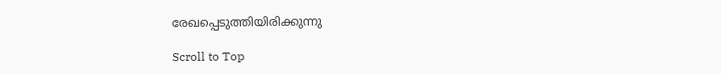രേഖപ്പെടുത്തിയിരിക്കുന്നു

Scroll to Top